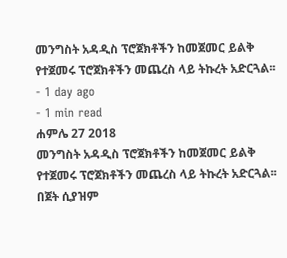መንግስት አዳዲስ ፕሮጀክቶችን ከመጀመር ይልቅ የተጀመሩ ፕሮጀክቶችን መጨረስ ላይ ትኩረት አድርጓል፡፡
- 1 day ago
- 1 min read
ሐምሌ 27 2018
መንግስት አዳዲስ ፕሮጀክቶችን ከመጀመር ይልቅ የተጀመሩ ፕሮጀክቶችን መጨረስ ላይ ትኩረት አድርጓል፡፡
በጀት ሲያዝም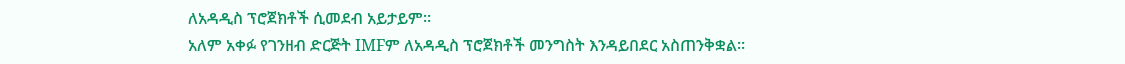ለአዳዲስ ፕሮጀክቶች ሲመደብ አይታይም፡፡
አለም አቀፉ የገንዘብ ድርጅት IMFም ለአዳዲስ ፕሮጀክቶች መንግስት እንዳይበደር አስጠንቅቋል፡፡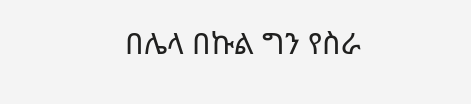በሌላ በኩል ግን የስራ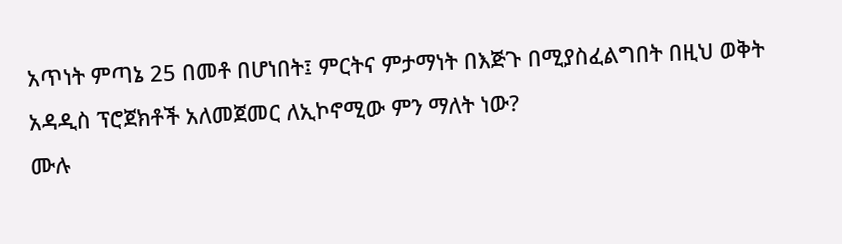አጥነት ምጣኔ 25 በመቶ በሆነበት፤ ምርትና ምታማነት በእጅጉ በሚያስፈልግበት በዚህ ወቅት አዳዲስ ፕሮጀክቶች አለመጀመር ለኢኮኖሚው ምን ማለት ነው?
ሙሉ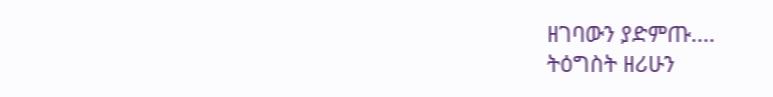ዘገባውን ያድምጡ....
ትዕግስት ዘሪሁን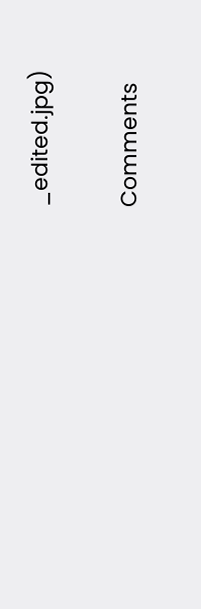_edited.jpg)

Comments